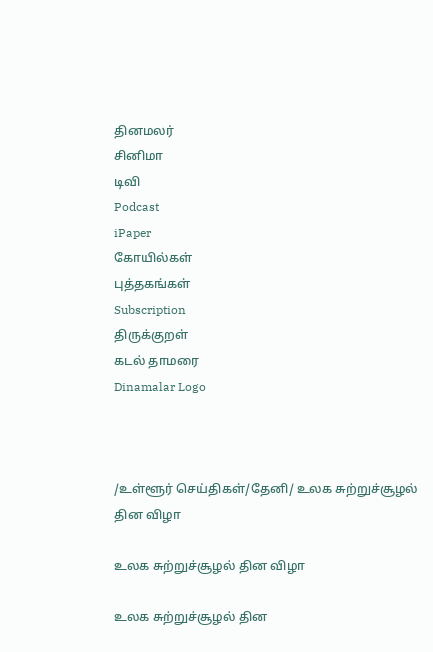தினமலர்
சினிமா
டிவி
Podcast
iPaper
கோயில்கள்
புத்தகங்கள்
Subscription
திருக்குறள்
கடல் தாமரை
Dinamalar Logo



/உள்ளூர் செய்திகள்/தேனி/ உலக சுற்றுச்சூழல் தின விழா

உலக சுற்றுச்சூழல் தின விழா

உலக சுற்றுச்சூழல் தின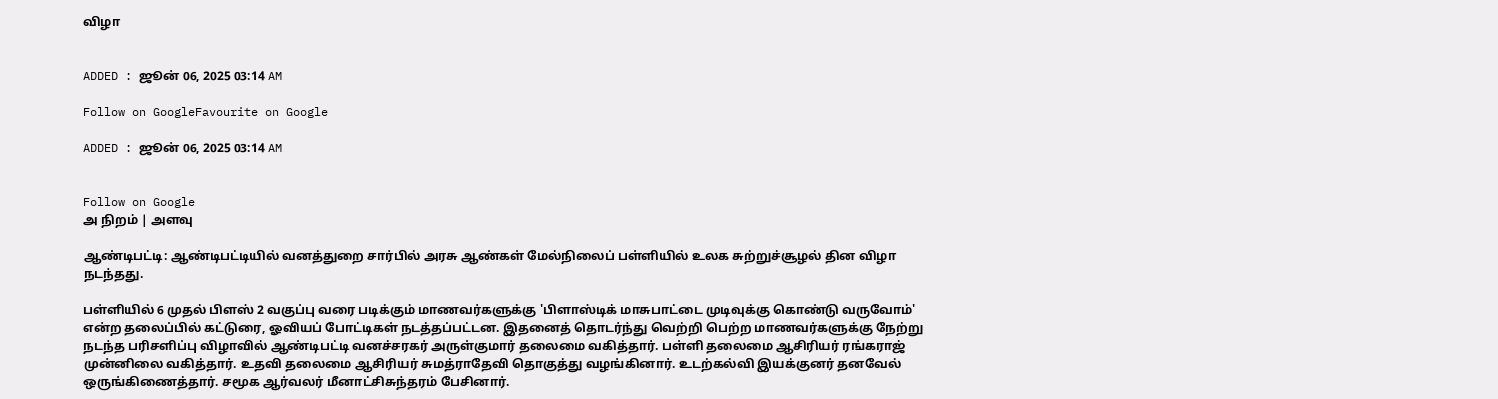விழா


ADDED : ஜூன் 06, 2025 03:14 AM

Follow on GoogleFavourite on Google

ADDED : ஜூன் 06, 2025 03:14 AM


Follow on Google
அ நிறம் | அளவு

ஆண்டிபட்டி: ஆண்டிபட்டியில் வனத்துறை சார்பில் அரசு ஆண்கள் மேல்நிலைப் பள்ளியில் உலக சுற்றுச்சூழல் தின விழா நடந்தது.

பள்ளியில் 6 முதல் பிளஸ் 2 வகுப்பு வரை படிக்கும் மாணவர்களுக்கு 'பிளாஸ்டிக் மாசுபாட்டை முடிவுக்கு கொண்டு வருவோம்' என்ற தலைப்பில் கட்டுரை, ஓவியப் போட்டிகள் நடத்தப்பட்டன. இதனைத் தொடர்ந்து வெற்றி பெற்ற மாணவர்களுக்கு நேற்று நடந்த பரிசளிப்பு விழாவில் ஆண்டிபட்டி வனச்சரகர் அருள்குமார் தலைமை வகித்தார். பள்ளி தலைமை ஆசிரியர் ரங்கராஜ் முன்னிலை வகித்தார். உதவி தலைமை ஆசிரியர் சுமத்ராதேவி தொகுத்து வழங்கினார். உடற்கல்வி இயக்குனர் தனவேல் ஒருங்கிணைத்தார். சமூக ஆர்வலர் மீனாட்சிசுந்தரம் பேசினார்.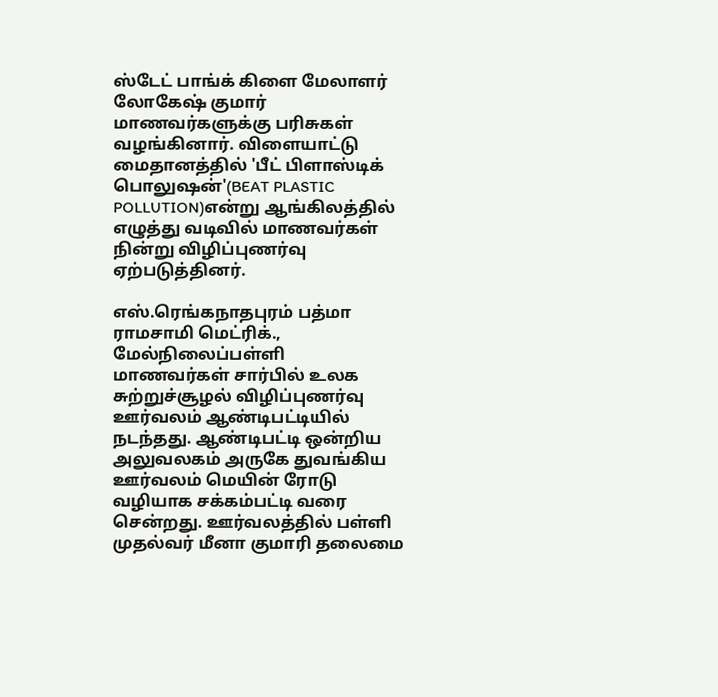ஸ்டேட் பாங்க் கிளை மேலாளர் லோகேஷ் குமார் மாணவர்களுக்கு பரிசுகள் வழங்கினார். விளையாட்டு மைதானத்தில் 'பீட் பிளாஸ்டிக் பொலுஷன்'(BEAT PLASTIC POLLUTION)என்று ஆங்கிலத்தில் எழுத்து வடிவில் மாணவர்கள் நின்று விழிப்புணர்வு ஏற்படுத்தினர்.

எஸ்.ரெங்கநாதபுரம் பத்மா ராமசாமி மெட்ரிக்., மேல்நிலைப்பள்ளி மாணவர்கள் சார்பில் உலக சுற்றுச்சூழல் விழிப்புணர்வு ஊர்வலம் ஆண்டிபட்டியில் நடந்தது. ஆண்டிபட்டி ஒன்றிய அலுவலகம் அருகே துவங்கிய ஊர்வலம் மெயின் ரோடு வழியாக சக்கம்பட்டி வரை சென்றது. ஊர்வலத்தில் பள்ளி முதல்வர் மீனா குமாரி தலைமை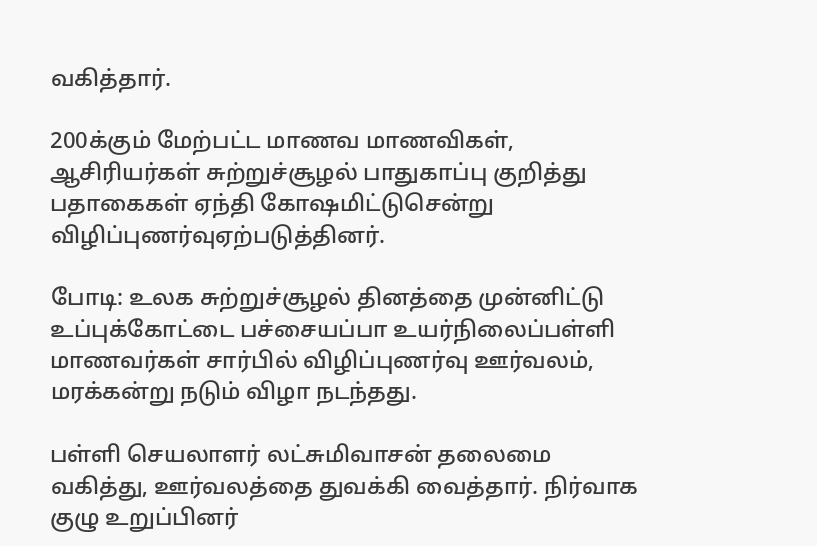வகித்தார்.

200க்கும் மேற்பட்ட மாணவ மாணவிகள், ஆசிரியர்கள் சுற்றுச்சூழல் பாதுகாப்பு குறித்து பதாகைகள் ஏந்தி கோஷமிட்டுசென்று விழிப்புணர்வுஏற்படுத்தினர்.

போடி: உலக சுற்றுச்சூழல் தினத்தை முன்னிட்டு உப்புக்கோட்டை பச்சையப்பா உயர்நிலைப்பள்ளி மாணவர்கள் சார்பில் விழிப்புணர்வு ஊர்வலம், மரக்கன்று நடும் விழா நடந்தது.

பள்ளி செயலாளர் லட்சுமிவாசன் தலைமை வகித்து, ஊர்வலத்தை துவக்கி வைத்தார். நிர்வாக குழு உறுப்பினர்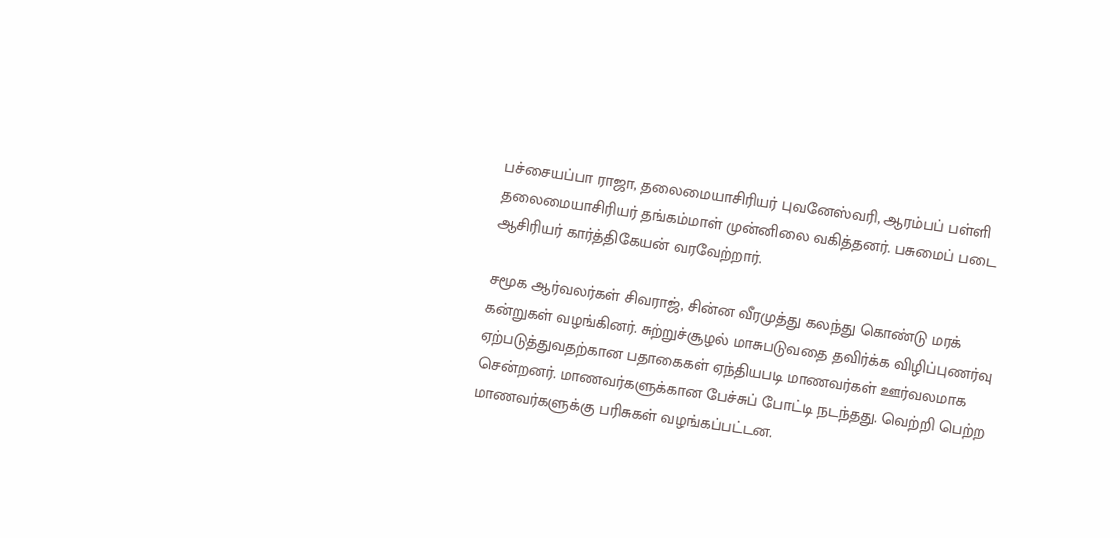பச்சையப்பா ராஜா, தலைமையாசிரியர் புவனேஸ்வரி, ஆரம்பப் பள்ளி தலைமையாசிரியர் தங்கம்மாள் முன்னிலை வகித்தனர். பசுமைப் படை ஆசிரியர் கார்த்திகேயன் வரவேற்றார்.

சமூக ஆர்வலர்கள் சிவராஜ், சின்ன வீரமுத்து கலந்து கொண்டு மரக் கன்றுகள் வழங்கினர். சுற்றுச்சூழல் மாசுபடுவதை தவிர்க்க விழிப்புணர்வு ஏற்படுத்துவதற்கான பதாகைகள் ஏந்தியபடி மாணவர்கள் ஊர்வலமாக சென்றனர். மாணவர்களுக்கான பேச்சுப் போட்டி நடந்தது. வெற்றி பெற்ற மாணவர்களுக்கு பரிசுகள் வழங்கப்பட்டன.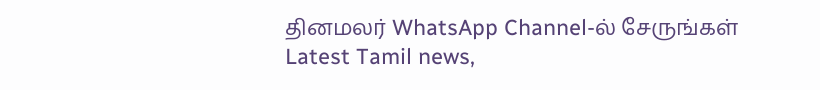தினமலர் WhatsApp Channel-ல் சேருங்கள்
Latest Tamil news,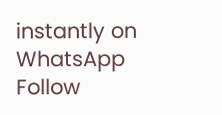instantly on WhatsApp
Follow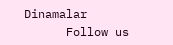Dinamalar
      Follow us